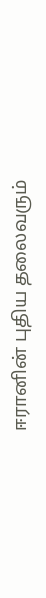ஈரானின் புதிய தலைவரும்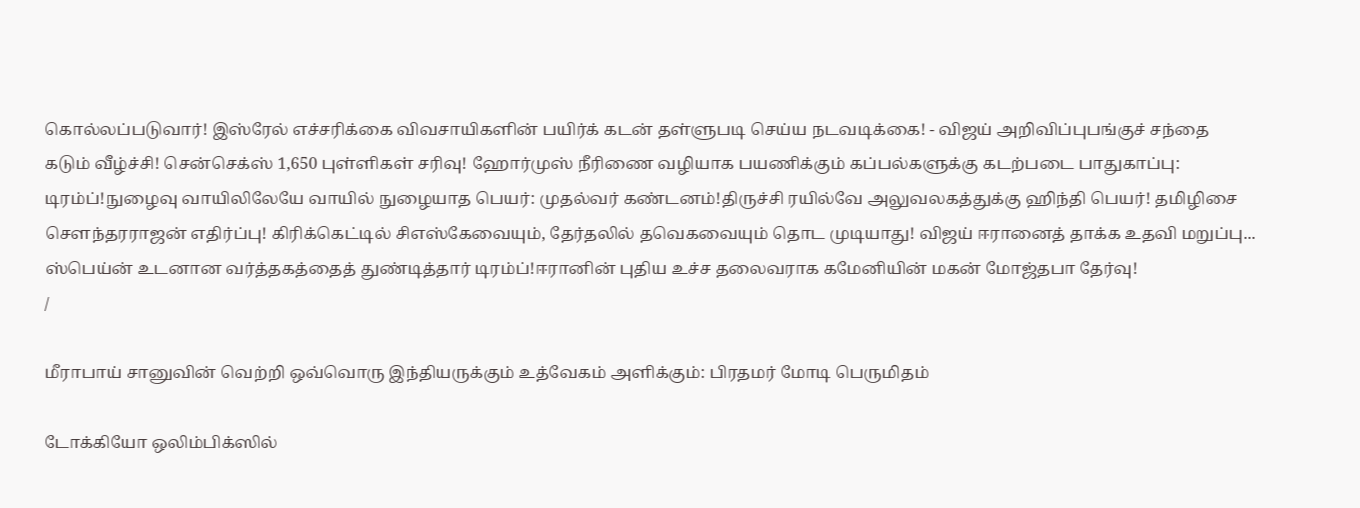கொல்லப்படுவார்! இஸ்ரேல் எச்சரிக்கை விவசாயிகளின் பயிர்க் கடன் தள்ளுபடி செய்ய நடவடிக்கை! - விஜய் அறிவிப்புபங்குச் சந்தை கடும் வீழ்ச்சி! சென்செக்ஸ் 1,650 புள்ளிகள் சரிவு! ஹோர்முஸ் நீரிணை வழியாக பயணிக்கும் கப்பல்களுக்கு கடற்படை பாதுகாப்பு: டிரம்ப்!நுழைவு வாயிலிலேயே வாயில் நுழையாத பெயர்: முதல்வர் கண்டனம்!திருச்சி ரயில்வே அலுவலகத்துக்கு ஹிந்தி பெயர்! தமிழிசை செளந்தரராஜன் எதிர்ப்பு! கிரிக்கெட்டில் சிஎஸ்கேவையும், தேர்தலில் தவெகவையும் தொட முடியாது! விஜய் ஈரானைத் தாக்க உதவி மறுப்பு... ஸ்பெய்ன் உடனான வர்த்தகத்தைத் துண்டித்தார் டிரம்ப்!ஈரானின் புதிய உச்ச தலைவராக கமேனியின் மகன் மோஜ்தபா தேர்வு!
/

மீராபாய் சானுவின் வெற்றி ஒவ்வொரு இந்தியருக்கும் உத்வேகம் அளிக்கும்: பிரதமர் மோடி பெருமிதம்

டோக்கியோ ஒலிம்பிக்ஸில்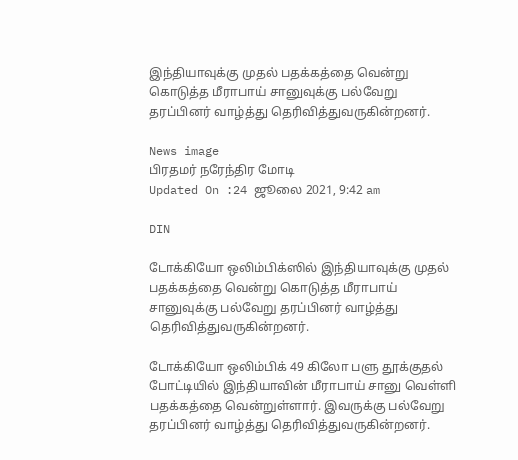இந்தியாவுக்கு முதல் பதக்கத்தை வென்று கொடுத்த மீராபாய் சானுவுக்கு பல்வேறு தரப்பினர் வாழ்த்து தெரிவித்துவருகின்றனர்.

News image
பிரதமர் நரேந்திர மோடி
Updated On :24 ஜூலை 2021, 9:42 am

DIN

டோக்கியோ ஒலிம்பிக்ஸில் இந்தியாவுக்கு முதல் பதக்கத்தை வென்று கொடுத்த மீராபாய் சானுவுக்கு பல்வேறு தரப்பினர் வாழ்த்து தெரிவித்துவருகின்றனர்.

டோக்கியோ ஒலிம்பிக் 49 கிலோ பளு தூக்குதல் போட்டியில் இந்தியாவின் மீராபாய் சானு வெள்ளி பதக்கத்தை வென்றுள்ளார். இவருக்கு பல்வேறு தரப்பினர் வாழ்த்து தெரிவித்துவருகின்றனர்.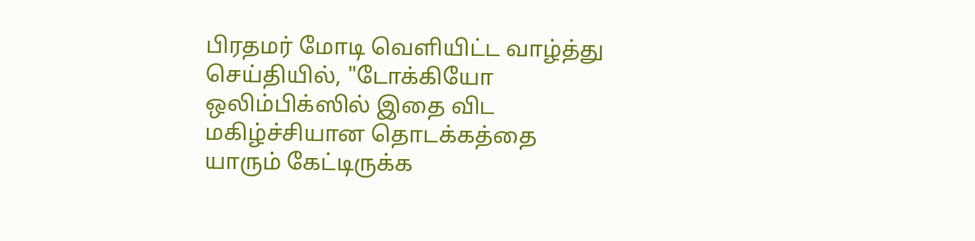பிரதமர் மோடி வெளியிட்ட வாழ்த்து செய்தியில், "டோக்கியோ ஒலிம்பிக்ஸில் இதை விட மகிழ்ச்சியான தொடக்கத்தை யாரும் கேட்டிருக்க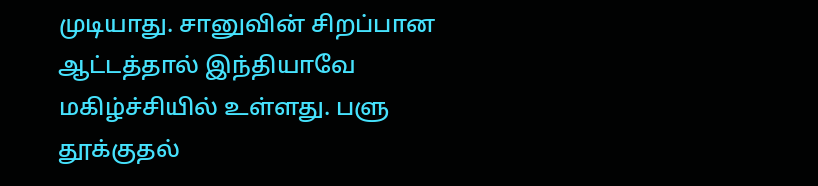முடியாது. சானுவின் சிறப்பான ஆட்டத்தால் இந்தியாவே மகிழ்ச்சியில் உள்ளது. பளு தூக்குதல்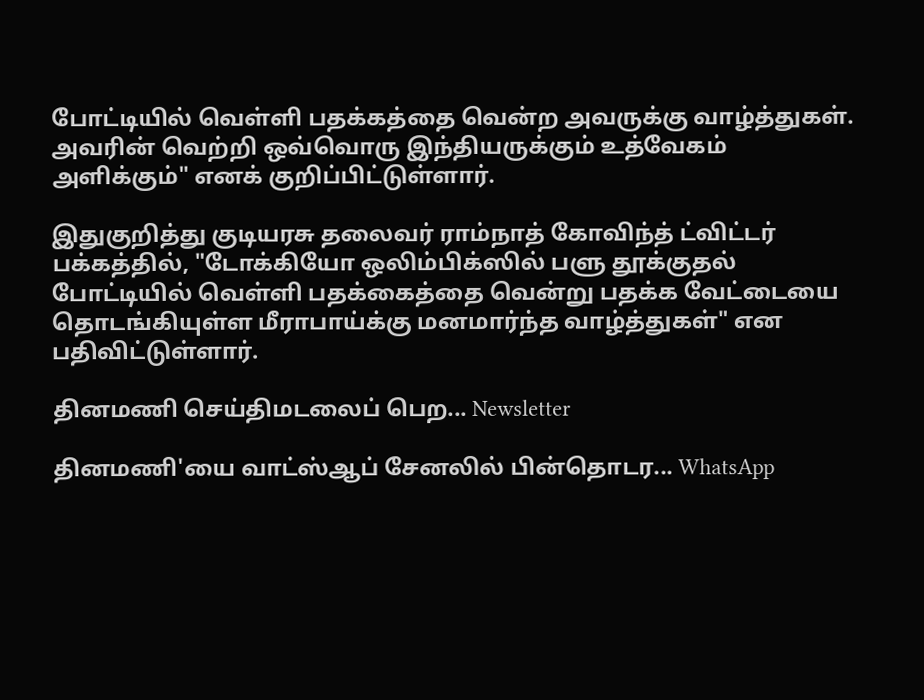போட்டியில் வெள்ளி பதக்கத்தை வென்ற அவருக்கு வாழ்த்துகள். அவரின் வெற்றி ஒவ்வொரு இந்தியருக்கும் உத்வேகம் அளிக்கும்" எனக் குறிப்பிட்டுள்ளார்.

இதுகுறித்து குடியரசு தலைவர் ராம்நாத் கோவிந்த் ட்விட்டர் பக்கத்தில், "டோக்கியோ ஒலிம்பிக்ஸில் பளு தூக்குதல் போட்டியில் வெள்ளி பதக்கைத்தை வென்று பதக்க வேட்டையை தொடங்கியுள்ள மீராபாய்க்கு மனமார்ந்த வாழ்த்துகள்" என பதிவிட்டுள்ளார்.

தினமணி செய்திமடலைப் பெற... Newsletter

தினமணி'யை வாட்ஸ்ஆப் சேனலில் பின்தொடர... WhatsApp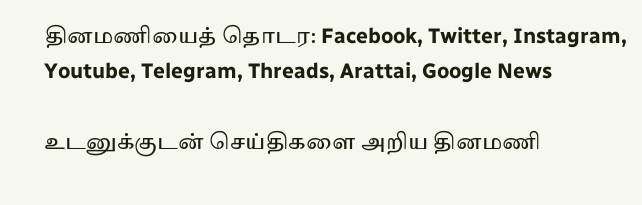தினமணியைத் தொடர: Facebook, Twitter, Instagram, Youtube, Telegram, Threads, Arattai, Google News

உடனுக்குடன் செய்திகளை அறிய தினமணி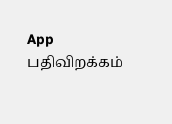App பதிவிறக்கம்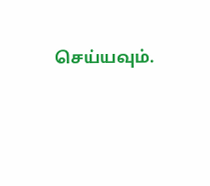செய்யவும்.